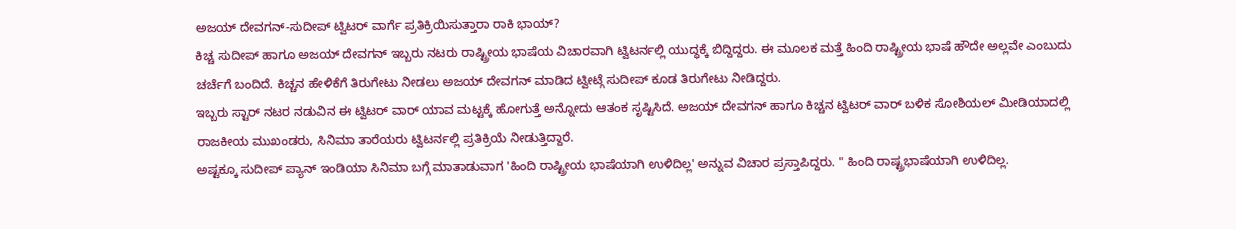ಅಜಯ್ ದೇವಗನ್-ಸುದೀಪ್ ಟ್ವಿಟರ್ ವಾರ್ಗೆ ಪ್ರತಿಕ್ರಿಯಿಸುತ್ತಾರಾ ರಾಕಿ ಭಾಯ್?
ಕಿಚ್ಚ ಸುದೀಪ್ ಹಾಗೂ ಅಜಯ್ ದೇವಗನ್ ಇಬ್ಬರು ನಟರು ರಾಷ್ಟ್ರೀಯ ಭಾಷೆಯ ವಿಚಾರವಾಗಿ ಟ್ವಿಟರ್ನಲ್ಲಿ ಯುದ್ಧಕ್ಕೆ ಬಿದ್ದಿದ್ದರು. ಈ ಮೂಲಕ ಮತ್ತೆ ಹಿಂದಿ ರಾಷ್ಟ್ರೀಯ ಭಾಷೆ ಹೌದೇ ಅಲ್ಲವೇ ಎಂಬುದು ಚರ್ಚೆಗೆ ಬಂದಿದೆ. ಕಿಚ್ಚನ ಹೇಳಿಕೆಗೆ ತಿರುಗೇಟು ನೀಡಲು ಅಜಯ್ ದೇವಗನ್ ಮಾಡಿದ ಟ್ವೀಟ್ಗೆ ಸುದೀಪ್ ಕೂಡ ತಿರುಗೇಟು ನೀಡಿದ್ದರು.
ಇಬ್ಬರು ಸ್ಟಾರ್ ನಟರ ನಡುವಿನ ಈ ಟ್ವಿಟರ್ ವಾರ್ ಯಾವ ಮಟ್ಟಕ್ಕೆ ಹೋಗುತ್ತೆ ಅನ್ನೋದು ಆತಂಕ ಸೃಷ್ಟಿಸಿದೆ. ಅಜಯ್ ದೇವಗನ್ ಹಾಗೂ ಕಿಚ್ಚನ ಟ್ವಿಟರ್ ವಾರ್ ಬಳಿಕ ಸೋಶಿಯಲ್ ಮೀಡಿಯಾದಲ್ಲಿ ರಾಜಕೀಯ ಮುಖಂಡರು, ಸಿನಿಮಾ ತಾರೆಯರು ಟ್ವಿಟರ್ನಲ್ಲಿ ಪ್ರತಿಕ್ರಿಯೆ ನೀಡುತ್ತಿದ್ದಾರೆ.
ಅಷ್ಟಕ್ಕೂ ಸುದೀಪ್ ಪ್ಯಾನ್ ಇಂಡಿಯಾ ಸಿನಿಮಾ ಬಗ್ಗೆ ಮಾತಾಡುವಾಗ 'ಹಿಂದಿ ರಾಷ್ಟ್ರೀಯ ಭಾಷೆಯಾಗಿ ಉಳಿದಿಲ್ಲ' ಅನ್ನುವ ವಿಚಾರ ಪ್ರಸ್ತಾಪಿದ್ದರು. " ಹಿಂದಿ ರಾಷ್ಟ್ರಭಾಷೆಯಾಗಿ ಉಳಿದಿಲ್ಲ.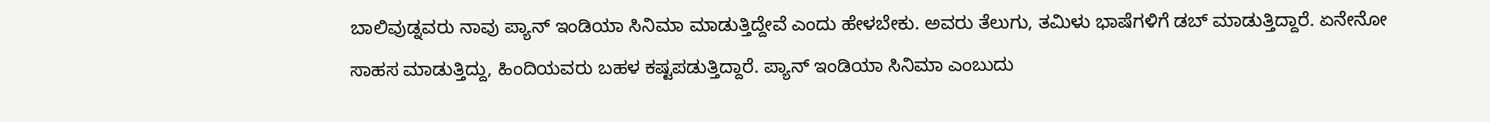ಬಾಲಿವುಡ್ನವರು ನಾವು ಪ್ಯಾನ್ ಇಂಡಿಯಾ ಸಿನಿಮಾ ಮಾಡುತ್ತಿದ್ದೇವೆ ಎಂದು ಹೇಳಬೇಕು. ಅವರು ತೆಲುಗು, ತಮಿಳು ಭಾಷೆಗಳಿಗೆ ಡಬ್ ಮಾಡುತ್ತಿದ್ದಾರೆ. ಏನೇನೋ ಸಾಹಸ ಮಾಡುತ್ತಿದ್ದು, ಹಿಂದಿಯವರು ಬಹಳ ಕಷ್ಟಪಡುತ್ತಿದ್ದಾರೆ. ಪ್ಯಾನ್ ಇಂಡಿಯಾ ಸಿನಿಮಾ ಎಂಬುದು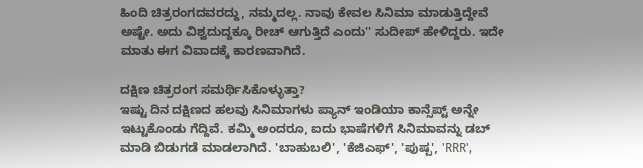ಹಿಂದಿ ಚಿತ್ರರಂಗದವರದ್ದು, ನಮ್ಮದಲ್ಲ. ನಾವು ಕೇವಲ ಸಿನಿಮಾ ಮಾಡುತ್ತಿದ್ದೇವೆ ಅಷ್ಟೇ. ಅದು ವಿಶ್ವದುದ್ದಕ್ಕೂ ರೀಚ್ ಆಗುತ್ತಿದೆ ಎಂದು'' ಸುದೀಪ್ ಹೇಳಿದ್ದರು. ಇದೇ ಮಾತು ಈಗ ವಿವಾದಕ್ಕೆ ಕಾರಣವಾಗಿದೆ.

ದಕ್ಷಿಣ ಚಿತ್ರರಂಗ ಸಮರ್ಥಿಸಿಕೊಳ್ಳುತ್ತಾ?
ಇಷ್ಟು ದಿನ ದಕ್ಷಿಣದ ಹಲವು ಸಿನಿಮಾಗಳು ಪ್ಯಾನ್ ಇಂಡಿಯಾ ಕಾನ್ಸೆಪ್ಟ್ ಅನ್ನೇ ಇಟ್ಟುಕೊಂಡು ಗೆದ್ದಿವೆ. ಕಮ್ಮಿ ಅಂದರೂ, ಐದು ಭಾಷೆಗಳಿಗೆ ಸಿನಿಮಾವನ್ನು ಡಬ್ ಮಾಡಿ ಬಿಡುಗಡೆ ಮಾಡಲಾಗಿದೆ. 'ಬಾಹುಬಲಿ', 'ಕೆಜಿಎಫ್', 'ಪುಷ್ಪ', 'RRR',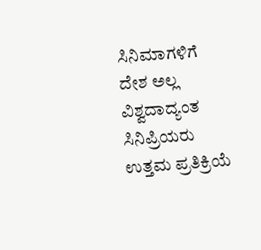ಸಿನಿಮಾಗಳಿಗೆ ದೇಶ ಅಲ್ಲ ವಿಶ್ವದಾದ್ಯಂತ ಸಿನಿಪ್ರಿಯರು ಉತ್ತಮ ಪ್ರತಿಕ್ರಿಯೆ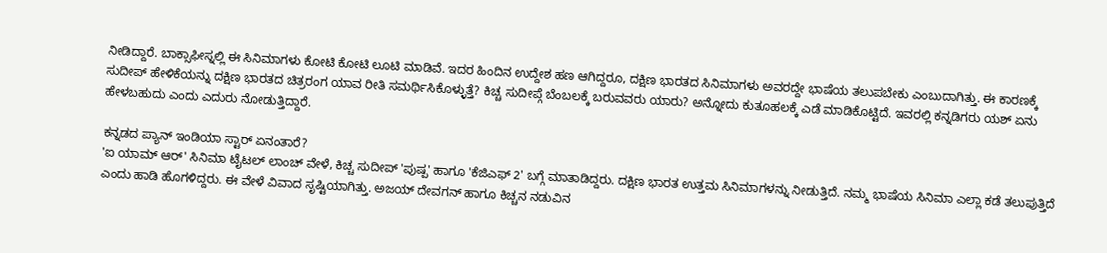ನೀಡಿದ್ದಾರೆ. ಬಾಕ್ಸಾಫೀಸ್ನಲ್ಲಿ ಈ ಸಿನಿಮಾಗಳು ಕೋಟಿ ಕೋಟಿ ಲೂಟಿ ಮಾಡಿವೆ. ಇದರ ಹಿಂದಿನ ಉದ್ದೇಶ ಹಣ ಆಗಿದ್ದರೂ, ದಕ್ಷಿಣ ಭಾರತದ ಸಿನಿಮಾಗಳು ಅವರದ್ದೇ ಭಾಷೆಯ ತಲುಪಬೇಕು ಎಂಬುದಾಗಿತ್ತು. ಈ ಕಾರಣಕ್ಕೆ ಸುದೀಪ್ ಹೇಳಿಕೆಯನ್ನು ದಕ್ಷಿಣ ಭಾರತದ ಚಿತ್ರರಂಗ ಯಾವ ರೀತಿ ಸಮರ್ಥಿಸಿಕೊಳ್ಳುತ್ತೆ? ಕಿಚ್ಚ ಸುದೀಪ್ಗೆ ಬೆಂಬಲಕ್ಕೆ ಬರುವವರು ಯಾರು? ಅನ್ನೋದು ಕುತೂಹಲಕ್ಕೆ ಎಡೆ ಮಾಡಿಕೊಟ್ಟಿದೆ. ಇವರಲ್ಲಿ ಕನ್ನಡಿಗರು ಯಶ್ ಏನು ಹೇಳಬಹುದು ಎಂದು ಎದುರು ನೋಡುತ್ತಿದ್ದಾರೆ.

ಕನ್ನಡದ ಪ್ಯಾನ್ ಇಂಡಿಯಾ ಸ್ಟಾರ್ ಏನಂತಾರೆ?
'ಐ ಯಾಮ್ ಆರ್' ಸಿನಿಮಾ ಟೈಟಲ್ ಲಾಂಚ್ ವೇಳೆ, ಕಿಚ್ಚ ಸುದೀಪ್ 'ಪುಷ್ಪ' ಹಾಗೂ 'ಕೆಜಿಎಫ್ 2' ಬಗ್ಗೆ ಮಾತಾಡಿದ್ದರು. ದಕ್ಷಿಣ ಭಾರತ ಉತ್ತಮ ಸಿನಿಮಾಗಳನ್ನು ನೀಡುತ್ತಿದೆ. ನಮ್ಮ ಭಾಷೆಯ ಸಿನಿಮಾ ಎಲ್ಲಾ ಕಡೆ ತಲುಪುತ್ತಿದೆ ಎಂದು ಹಾಡಿ ಹೊಗಳಿದ್ದರು. ಈ ವೇಳೆ ವಿವಾದ ಸೃಷ್ಟಿಯಾಗಿತ್ತು. ಅಜಯ್ ದೇವಗನ್ ಹಾಗೂ ಕಿಚ್ಚನ ನಡುವಿನ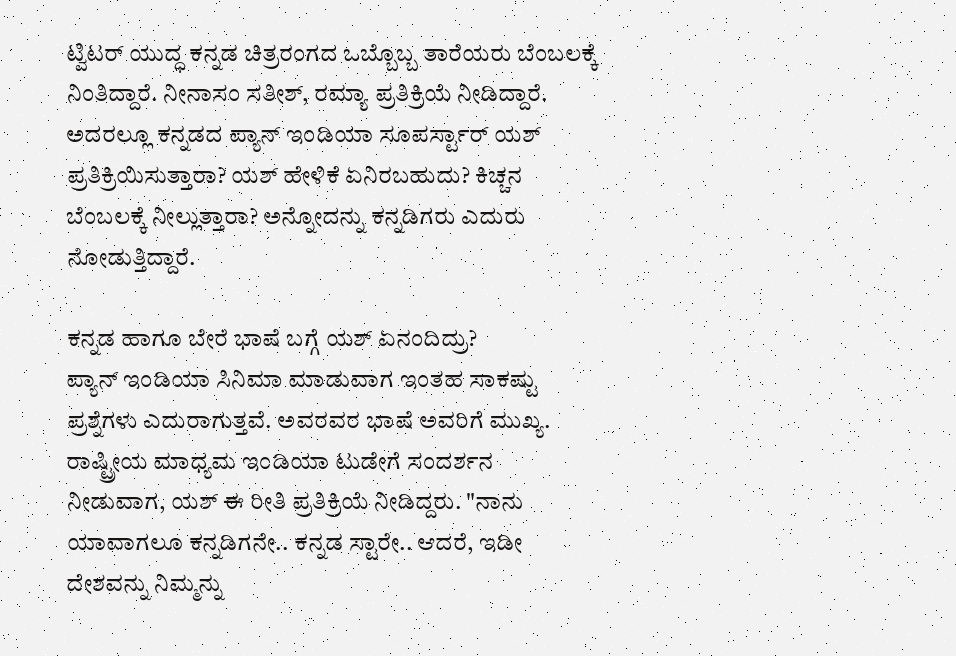ಟ್ವಿಟರ್ ಯುದ್ಧ ಕನ್ನಡ ಚಿತ್ರರಂಗದ ಒಬ್ಬೊಬ್ಬ ತಾರೆಯರು ಬೆಂಬಲಕ್ಕೆ ನಿಂತಿದ್ದಾರೆ. ನೀನಾಸಂ ಸತೀಶ್, ರಮ್ಯಾ ಪ್ರತಿಕ್ರಿಯೆ ನೀಡಿದ್ದಾರೆ. ಅದರಲ್ಲೂ ಕನ್ನಡದ ಪ್ಯಾನ್ ಇಂಡಿಯಾ ಸೂಪರ್ಸ್ಟಾರ್ ಯಶ್ ಪ್ರತಿಕ್ರಿಯಿಸುತ್ತಾರಾ? ಯಶ್ ಹೇಳಿಕೆ ಏನಿರಬಹುದು? ಕಿಚ್ಚನ ಬೆಂಬಲಕ್ಕೆ ನೀಲ್ಲುತ್ತಾರಾ? ಅನ್ನೋದನ್ನು ಕನ್ನಡಿಗರು ಎದುರು ನೋಡುತ್ತಿದ್ದಾರೆ.

ಕನ್ನಡ ಹಾಗೂ ಬೇರೆ ಭಾಷೆ ಬಗ್ಗೆ ಯಶ್ ಏನಂದಿದ್ರು?
ಪ್ಯಾನ್ ಇಂಡಿಯಾ ಸಿನಿಮಾ ಮಾಡುವಾಗ ಇಂತಹ ಸಾಕಷ್ಟು ಪ್ರಶ್ನೆಗಳು ಎದುರಾಗುತ್ತವೆ. ಅವರವರ ಭಾಷೆ ಅವರಿಗೆ ಮುಖ್ಯ. ರಾಷ್ಟ್ರೀಯ ಮಾಧ್ಯಮ ಇಂಡಿಯಾ ಟುಡೇಗೆ ಸಂದರ್ಶನ ನೀಡುವಾಗ, ಯಶ್ ಈ ರೀತಿ ಪ್ರತಿಕ್ರಿಯೆ ನೀಡಿದ್ದರು. "ನಾನು ಯಾವಾಗಲೂ ಕನ್ನಡಿಗನೇ.. ಕನ್ನಡ ಸ್ಟಾರೇ.. ಆದರೆ, ಇಡೀ ದೇಶವನ್ನು ನಿಮ್ಮನ್ನು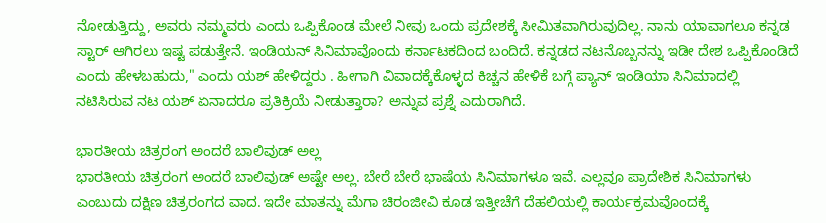ನೋಡುತ್ತಿದ್ದು, ಅವರು ನಮ್ಮವರು ಎಂದು ಒಪ್ಪಿಕೊಂಡ ಮೇಲೆ ನೀವು ಒಂದು ಪ್ರದೇಶಕ್ಕೆ ಸೀಮಿತವಾಗಿರುವುದಿಲ್ಲ. ನಾನು ಯಾವಾಗಲೂ ಕನ್ನಡ ಸ್ಟಾರ್ ಆಗಿರಲು ಇಷ್ಟ ಪಡುತ್ತೇನೆ. ಇಂಡಿಯನ್ ಸಿನಿಮಾವೊಂದು ಕರ್ನಾಟಕದಿಂದ ಬಂದಿದೆ. ಕನ್ನಡದ ನಟನೊಬ್ಬನನ್ನು ಇಡೀ ದೇಶ ಒಪ್ಪಿಕೊಂಡಿದೆ ಎಂದು ಹೇಳಬಹುದು," ಎಂದು ಯಶ್ ಹೇಳಿದ್ದರು . ಹೀಗಾಗಿ ವಿವಾದಕ್ಕೆಕೊಳ್ಳದ ಕಿಚ್ಚನ ಹೇಳಿಕೆ ಬಗ್ಗೆ ಪ್ಯಾನ್ ಇಂಡಿಯಾ ಸಿನಿಮಾದಲ್ಲಿ ನಟಿಸಿರುವ ನಟ ಯಶ್ ಏನಾದರೂ ಪ್ರತಿಕ್ರಿಯೆ ನೀಡುತ್ತಾರಾ? ಅನ್ನುವ ಪ್ರಶ್ನೆ ಎದುರಾಗಿದೆ.

ಭಾರತೀಯ ಚಿತ್ರರಂಗ ಅಂದರೆ ಬಾಲಿವುಡ್ ಅಲ್ಲ
ಭಾರತೀಯ ಚಿತ್ರರಂಗ ಅಂದರೆ ಬಾಲಿವುಡ್ ಅಷ್ಟೇ ಅಲ್ಲ. ಬೇರೆ ಬೇರೆ ಭಾಷೆಯ ಸಿನಿಮಾಗಳೂ ಇವೆ. ಎಲ್ಲವೂ ಪ್ರಾದೇಶಿಕ ಸಿನಿಮಾಗಳು ಎಂಬುದು ದಕ್ಷಿಣ ಚಿತ್ರರಂಗದ ವಾದ. ಇದೇ ಮಾತನ್ನು ಮೆಗಾ ಚಿರಂಜೀವಿ ಕೂಡ ಇತ್ತೀಚೆಗೆ ದೆಹಲಿಯಲ್ಲಿ ಕಾರ್ಯಕ್ರಮವೊಂದಕ್ಕೆ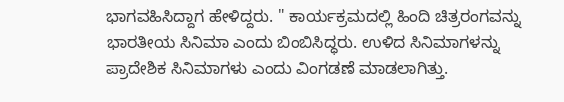ಭಾಗವಹಿಸಿದ್ದಾಗ ಹೇಳಿದ್ದರು. " ಕಾರ್ಯಕ್ರಮದಲ್ಲಿ ಹಿಂದಿ ಚಿತ್ರರಂಗವನ್ನು ಭಾರತೀಯ ಸಿನಿಮಾ ಎಂದು ಬಿಂಬಿಸಿದ್ಧರು. ಉಳಿದ ಸಿನಿಮಾಗಳನ್ನು ಪ್ರಾದೇಶಿಕ ಸಿನಿಮಾಗಳು ಎಂದು ವಿಂಗಡಣೆ ಮಾಡಲಾಗಿತ್ತು.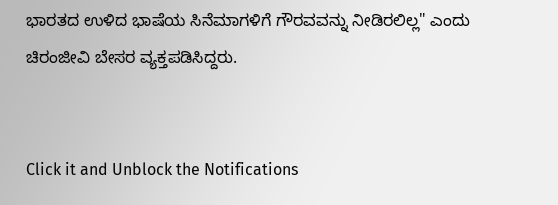ಭಾರತದ ಉಳಿದ ಭಾಷೆಯ ಸಿನೆಮಾಗಳಿಗೆ ಗೌರವವನ್ನು ನೀಡಿರಲಿಲ್ಲ" ಎಂದು ಚಿರಂಜೀವಿ ಬೇಸರ ವ್ಯಕ್ತಪಡಿಸಿದ್ದರು.


Click it and Unblock the Notifications